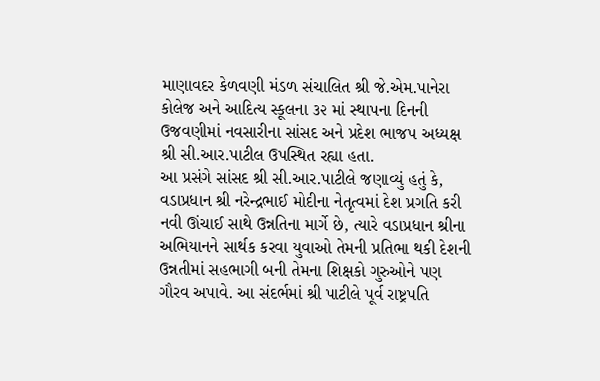માણાવદર કેળવણી મંડળ સંચાલિત શ્રી જે.એમ.પાનેરા કોલેજ અને આદિત્ય સ્કૂલના ૩૨ માં સ્થાપના દિનની ઉજવણીમાં નવસારીના સાંસદ અને પ્રદેશ ભાજપ અધ્યક્ષ શ્રી સી.આર.પાટીલ ઉપસ્થિત રહ્યા હતા.
આ પ્રસંગે સાંસદ શ્રી સી.આર.પાટીલે જણાવ્યું હતું કે, વડાપ્રધાન શ્રી નરેન્દ્રભાઈ મોદીના નેતૃત્વમાં દેશ પ્રગતિ કરી નવી ઊંચાઈ સાથે ઉન્નતિના માર્ગે છે, ત્યારે વડાપ્રધાન શ્રીના અભિયાનને સાર્થક કરવા યુવાઓ તેમની પ્રતિભા થકી દેશની ઉન્નતીમાં સહભાગી બની તેમના શિક્ષકો ગુરુઓને પણ ગૌરવ અપાવે. આ સંદર્ભમાં શ્રી પાટીલે પૂર્વ રાષ્ટ્રપતિ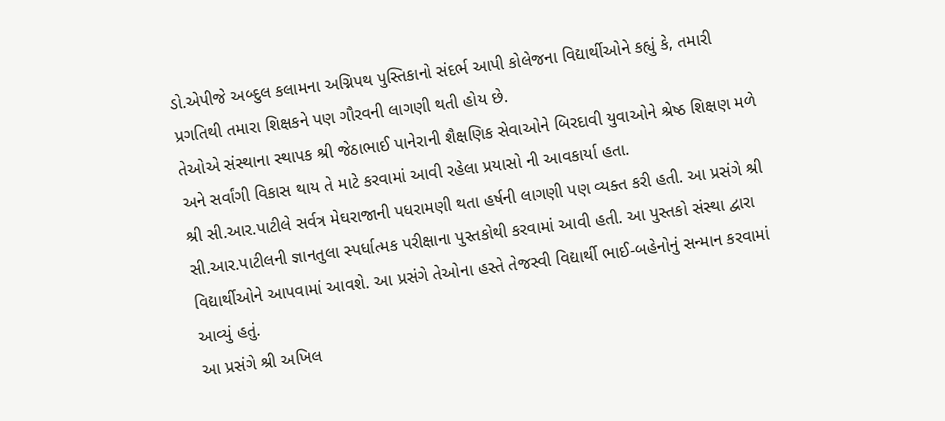ડો.એપીજે અબ્દુલ કલામના અગ્નિપથ પુસ્તિકાનો સંદર્ભ આપી કોલેજના વિદ્યાર્થીઓને કહ્યું કે, તમારી પ્રગતિથી તમારા શિક્ષકને પણ ગૌરવની લાગણી થતી હોય છે.
તેઓએ સંસ્થાના સ્થાપક શ્રી જેઠાભાઈ પાનેરાની શૈક્ષણિક સેવાઓને બિરદાવી યુવાઓને શ્રેષ્ઠ શિક્ષણ મળે અને સર્વાંગી વિકાસ થાય તે માટે કરવામાં આવી રહેલા પ્રયાસો ની આવકાર્યા હતા.
શ્રી સી.આર.પાટીલે સર્વત્ર મેઘરાજાની પધરામણી થતા હર્ષની લાગણી પણ વ્યક્ત કરી હતી. આ પ્રસંગે શ્રી સી.આર.પાટીલની જ્ઞાનતુલા સ્પર્ધાત્મક પરીક્ષાના પુસ્તકોથી કરવામાં આવી હતી. આ પુસ્તકો સંસ્થા દ્વારા વિદ્યાર્થીઓને આપવામાં આવશે. આ પ્રસંગે તેઓના હસ્તે તેજસ્વી વિદ્યાર્થી ભાઈ-બહેનોનું સન્માન કરવામાં આવ્યું હતું.
આ પ્રસંગે શ્રી અખિલ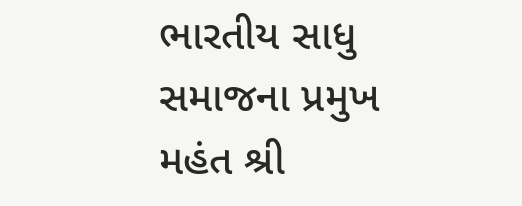ભારતીય સાધુ સમાજના પ્રમુખ મહંત શ્રી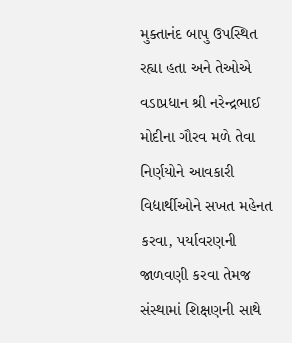મુક્તાનંદ બાપુ ઉપસ્થિત રહ્યા હતા અને તેઓએ વડાપ્રધાન શ્રી નરેન્દ્રભાઈ મોદીના ગૌરવ મળે તેવા નિર્ણયોને આવકારી વિદ્યાર્થીઓને સખત મહેનત કરવા, પર્યાવરણની જાળવણી કરવા તેમજ સંસ્થામાં શિક્ષણની સાથે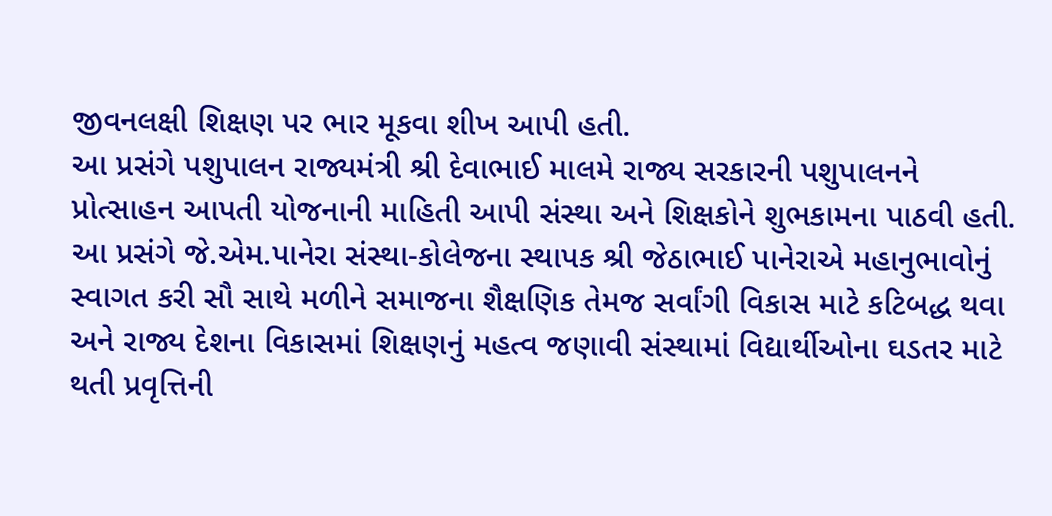જીવનલક્ષી શિક્ષણ પર ભાર મૂકવા શીખ આપી હતી.
આ પ્રસંગે પશુપાલન રાજ્યમંત્રી શ્રી દેવાભાઈ માલમે રાજ્ય સરકારની પશુપાલનને પ્રોત્સાહન આપતી યોજનાની માહિતી આપી સંસ્થા અને શિક્ષકોને શુભકામના પાઠવી હતી.
આ પ્રસંગે જે.એમ.પાનેરા સંસ્થા-કોલેજના સ્થાપક શ્રી જેઠાભાઈ પાનેરાએ મહાનુભાવોનું સ્વાગત કરી સૌ સાથે મળીને સમાજના શૈક્ષણિક તેમજ સર્વાંગી વિકાસ માટે કટિબદ્ધ થવા અને રાજ્ય દેશના વિકાસમાં શિક્ષણનું મહત્વ જણાવી સંસ્થામાં વિદ્યાર્થીઓના ઘડતર માટે થતી પ્રવૃત્તિની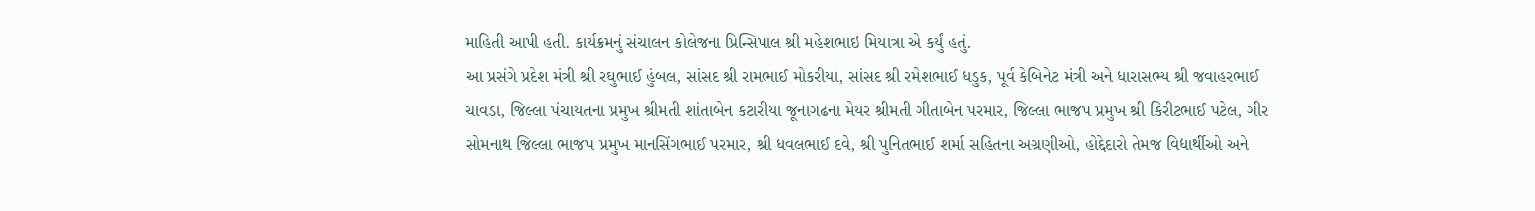માહિતી આપી હતી. કાર્યક્રમનું સંચાલન કોલેજના પ્રિન્સિપાલ શ્રી મહેશભાઇ મિયાત્રા એ કર્યું હતું.
આ પ્રસંગે પ્રદેશ મંત્રી શ્રી રઘુભાઈ હુંબલ, સાંસદ શ્રી રામભાઈ મોકરીયા, સાંસદ શ્રી રમેશભાઈ ધડુક, પૂર્વ કેબિનેટ મંત્રી અને ધારાસભ્ય શ્રી જવાહરભાઈ ચાવડા, જિલ્લા પંચાયતના પ્રમુખ શ્રીમતી શાંતાબેન કટારીયા જૂનાગઢના મેયર શ્રીમતી ગીતાબેન પરમાર, જિલ્લા ભાજપ પ્રમુખ શ્રી કિરીટભાઈ પટેલ, ગીર સોમનાથ જિલ્લા ભાજપ પ્રમુખ માનસિંગભાઈ પરમાર, શ્રી ધવલભાઈ દવે, શ્રી પુનિતભાઈ શર્મા સહિતના અગ્રણીઓ, હોદ્દેદારો તેમજ વિદ્યાર્થીઓ અને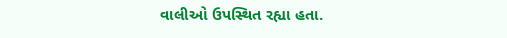વાલીઓ ઉપસ્થિત રહ્યા હતા.